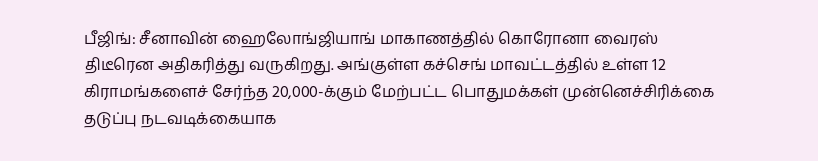பீஜிங்: சீனாவின் ஹைலோங்ஜியாங் மாகாணத்தில் கொரோனா வைரஸ் திடீரென அதிகரித்து வருகிறது. அங்குள்ள கச்செங் மாவட்டத்தில் உள்ள 12 கிராமங்களைச் சேர்ந்த 20,000-க்கும் மேற்பட்ட பொதுமக்கள் முன்னெச்சிரிக்கை தடுப்பு நடவடிக்கையாக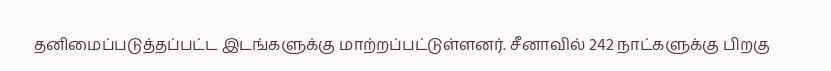தனிமைப்படுத்தப்பட்ட இடங்களுக்கு மாற்றப்பட்டுள்ளனர். சீனாவில் 242 நாட்களுக்கு பிறகு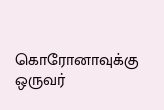கொரோனாவுக்கு ஒருவர்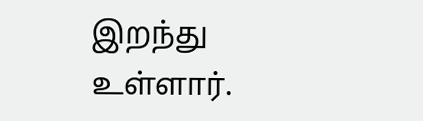இறந்து உள்ளார்.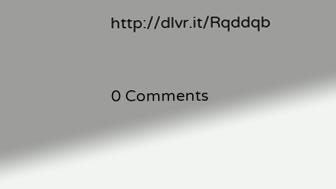http://dlvr.it/Rqddqb


0 Comments